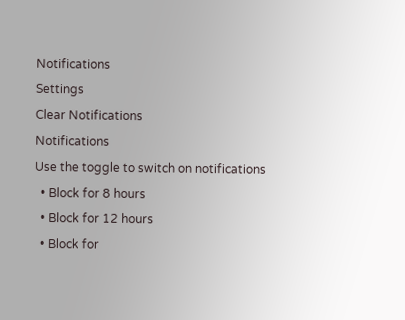Notifications
Settings
Clear Notifications
Notifications
Use the toggle to switch on notifications
  • Block for 8 hours
  • Block for 12 hours
  • Block for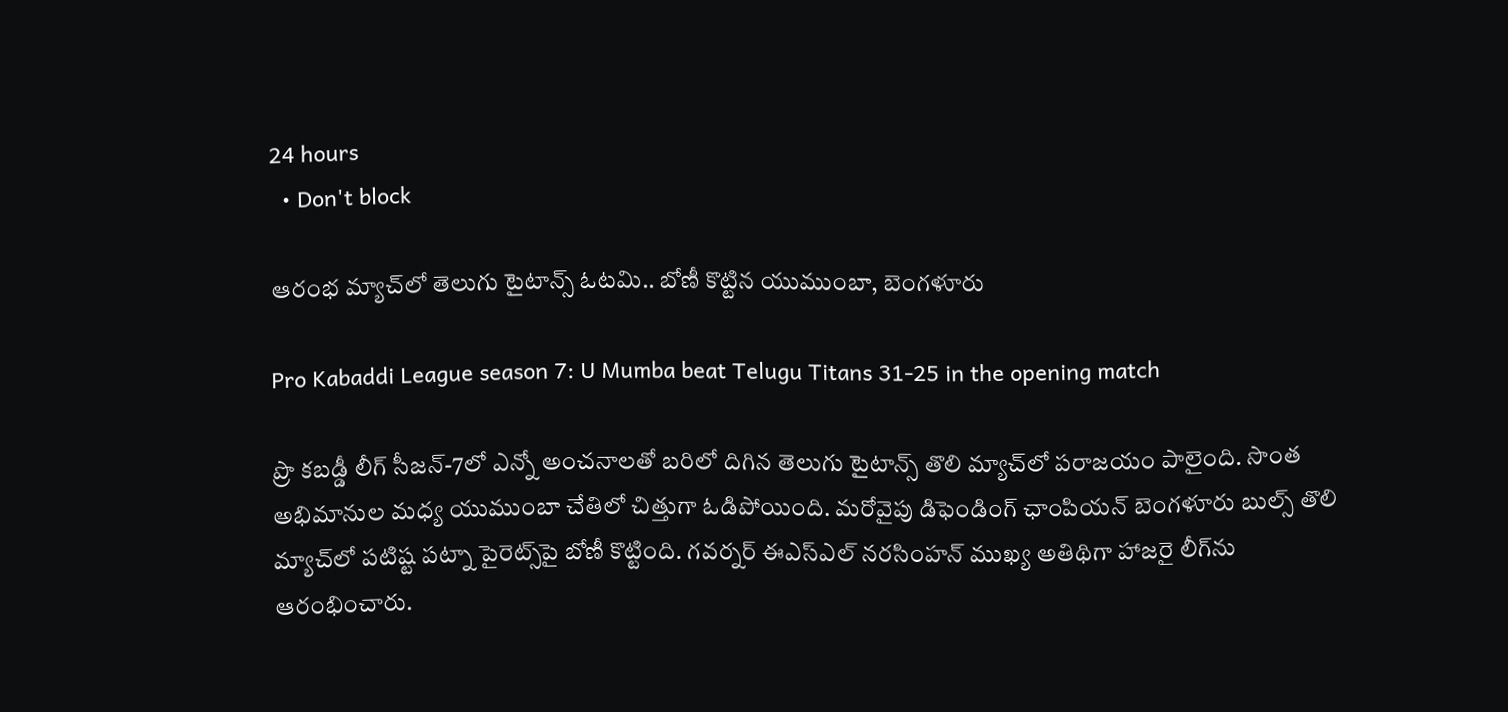24 hours
  • Don't block

ఆరంభ మ్యాచ్‌లో తెలుగు టైటాన్స్‌ ఓటమి.. బోణీ కొట్టిన యుముంబా, బెంగళూరు

Pro Kabaddi League season 7: U Mumba beat Telugu Titans 31-25 in the opening match

ప్రొ కబడ్డీ లీగ్‌ సీజన్-7లో ఎన్నో అంచనాలతో బరిలో దిగిన తెలుగు టైటాన్స్‌ తొలి మ్యాచ్‌లో పరాజయం పాలైంది. సొంత అభిమానుల మధ్య యుముంబా చేతిలో చిత్తుగా ఓడిపోయింది. మరోవైపు డిఫెండింగ్‌ ఛాంపియన్‌ బెంగళూరు బుల్స్‌ తొలి మ్యాచ్‌లో పటిష్ట పట్నా పైరెట్స్‌పై బోణీ కొట్టింది. గవర్నర్‌ ఈఎస్‌ఎల్‌ నరసింహన్‌ ముఖ్య అతిథిగా హాజరై లీగ్‌ను ఆరంభించారు.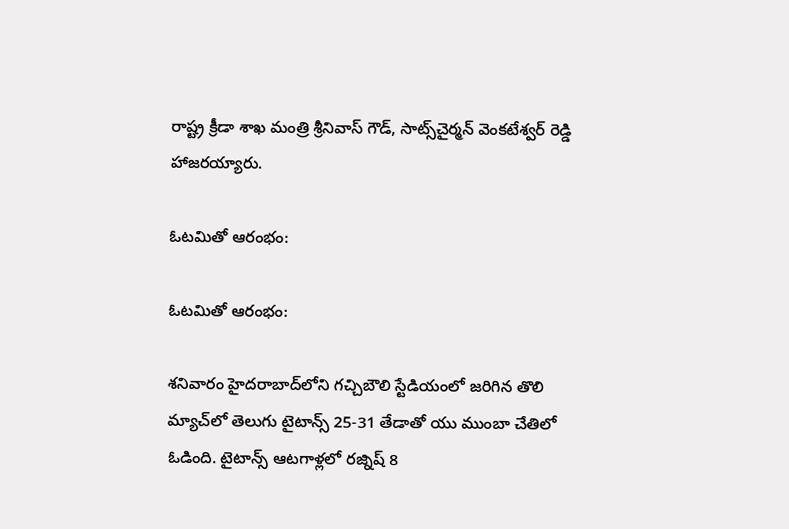రాష్ట్ర క్రీడా శాఖ మంత్రి శ్రీనివాస్ గౌడ్, సాట్స్‌చైర్మన్ వెంకటేశ్వర్ రెడ్డి హాజరయ్యారు.

ఓటమితో ఆరంభం:

ఓటమితో ఆరంభం:

శనివారం హైదరాబాద్‌లోని గచ్చిబౌలి స్టేడియంలో జరిగిన తొలి మ్యాచ్‌లో తెలుగు టైటాన్స్‌ 25-31 తేడాతో యు ముంబా చేతిలో ఓడింది. టైటాన్స్‌ ఆటగాళ్లలో రజ్నిష్‌ 8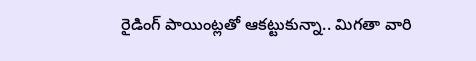రైడింగ్‌ పాయింట్లతో ఆకట్టుకున్నా.. మిగతా వారి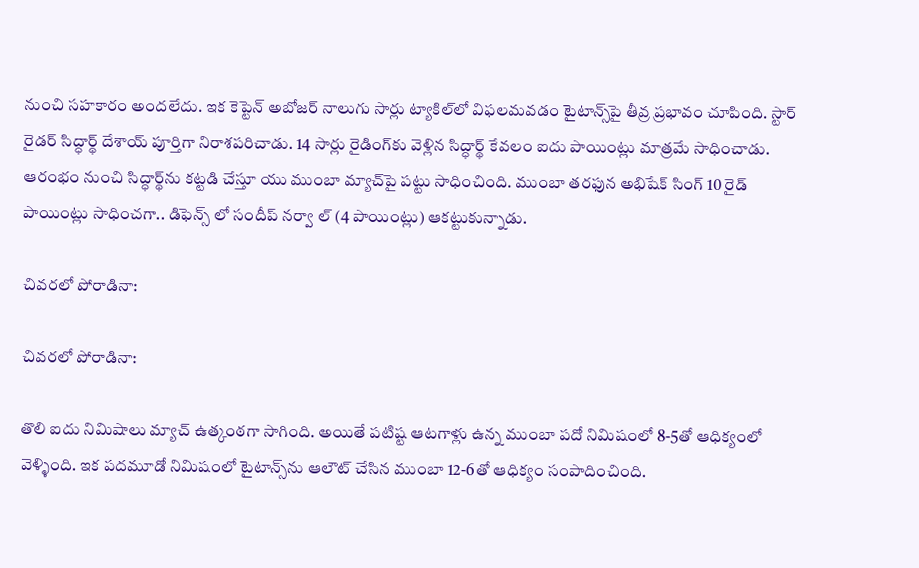నుంచి సహకారం అందలేదు. ఇక కెప్టెన్ అబోజర్‌ నాలుగు సార్లు ట్యాకిల్‌లో విఫలమవడం టైటాన్స్‌పై తీవ్ర ప్రభావం చూపింది. స్టార్ రైడర్ సిద్ధార్థ్ దేశాయ్‌ పూర్తిగా నిరాశపరిచాడు. 14 సార్లు రైడింగ్‌కు వెళ్లిన సిద్ధార్థ్ కేవలం ఐదు పాయింట్లు మాత్రమే సాధించాడు. ఆరంభం నుంచి సిద్ధార్థ్‌ను కట్టడి చేస్తూ యు ముంబా మ్యాచ్‌పై పట్టు సాధించింది. ముంబా తరఫున అభిషేక్ సింగ్ 10 రైడ్ పాయింట్లు సాధించగా.. డిఫెన్స్ లో సందీప్ నర్వా ల్ (4 పాయింట్లు) ఆకట్టుకున్నాడు.

చివరలో పోరాడినా:

చివరలో పోరాడినా:

తొలి ఐదు నిమిషాలు మ్యాచ్ ఉత్కంఠగా సాగింది. అయితే పటిష్ట ఆటగాళ్లు ఉన్న ముంబా పదో నిమిషంలో 8-5తో ఆధిక్యంలో వెళ్ళింది. ఇక పదమూడో నిమిషంలో టైటాన్స్‌ను ఆలౌట్‌ చేసిన ముంబా 12-6తో ఆధిక్యం సంపాదించింది.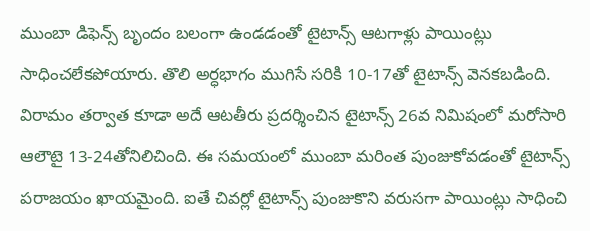ముంబా డిఫెన్స్‌ బృందం బలంగా ఉండడంతో టైటాన్స్‌ ఆటగాళ్లు పాయింట్లు సాధించలేకపోయారు. తొలి అర్ధభాగం ముగిసే సరికి 10-17తో టైటాన్స్‌ వెనకబడింది. విరామం తర్వాత కూడా అదే ఆటతీరు ప్రదర్శించిన టైటాన్స్‌ 26వ నిమిషంలో మరోసారి ఆలౌటై 13-24తోనిలిచింది. ఈ సమయంలో ముంబా మరింత పుంజుకోవడంతో టైటాన్స్‌ పరాజయం ఖాయమైంది. ఐతే చివర్లో టైటాన్స్‌ పుంజుకొని వరుసగా పాయింట్లు సాధించి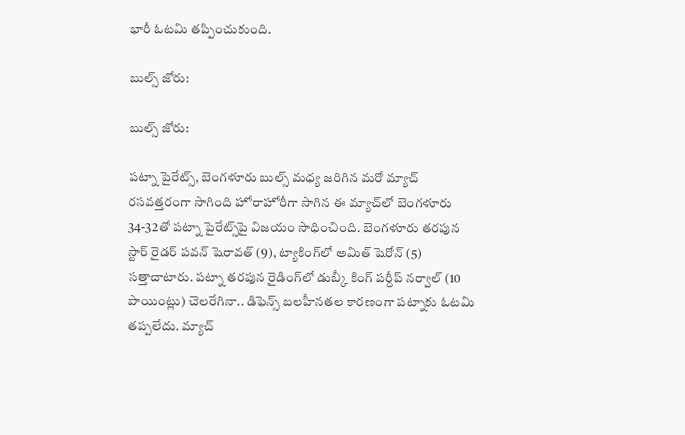భారీ ఓటమి తప్పించుకుంది.

బుల్స్‌ జోరు:

బుల్స్‌ జోరు:

పట్నా పైరేట్స్‌, బెంగళూరు బుల్స్‌ మధ్య జరిగిన మరో మ్యాచ్‌ రసవత్తరంగా సాగింది హోరాహోరీగా సాగిన ఈ మ్యాచ్‌లో బెంగళూరు 34-32తో పట్నా పైరేట్స్‌పై విజయం సాధించింది. బెంగళూరు తరపున స్టార్ రైడర్ పవన్‌ షెరావత్‌ (9), ట్యాకింగ్‌లో అమిత్‌ షెరోన్‌ (5) సత్తాచాటారు. పట్నా తరపున రైడింగ్‌లో డుబ్కీ కింగ్ పర్దీప్ నర్వాల్ (10 పాయింట్లు) చెలరేగినా.. డిఫెన్స్ బలహీనతల కారణంగా పట్నాకు ఓటమి తప్పలేదు. మ్యాచ్‌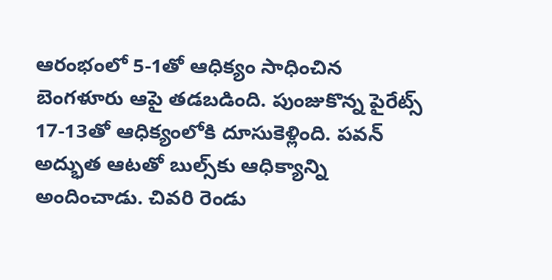ఆరంభంలో 5-1తో ఆధిక్యం సాధించిన బెంగళూరు ఆపై తడబడింది. పుంజుకొన్న పైరేట్స్‌ 17-13తో ఆధిక్యంలోకి దూసుకెళ్లింది. పవన్‌ అద్భుత ఆటతో బుల్స్‌కు ఆధిక్యాన్ని అందించాడు. చివరి రెండు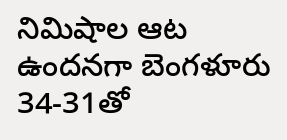నిమిషాల ఆట ఉందనగా బెంగళూరు 34-31తో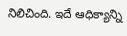నిలిచింది. ఇదే ఆధిక్యాన్ని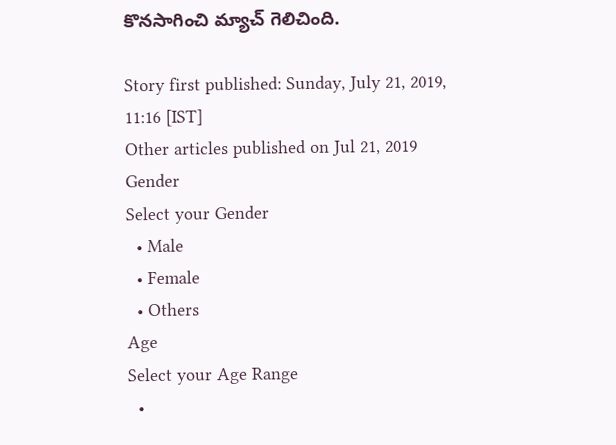కొనసాగించి మ్యాచ్ గెలిచింది.

Story first published: Sunday, July 21, 2019, 11:16 [IST]
Other articles published on Jul 21, 2019
Gender
Select your Gender
  • Male
  • Female
  • Others
Age
Select your Age Range
  •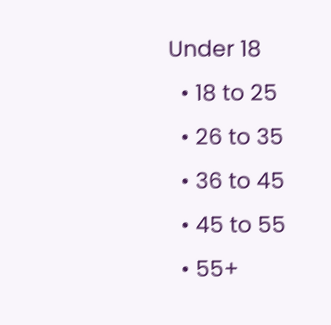Under 18
  • 18 to 25
  • 26 to 35
  • 36 to 45
  • 45 to 55
  • 55+